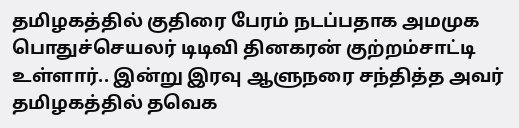தமிழகத்தில் குதிரை பேரம் நடப்பதாக அமமுக பொதுச்செயலர் டிடிவி தினகரன் குற்றம்சாட்டி உள்ளார்.. இன்று இரவு ஆளுநரை சந்தித்த அவர் தமிழகத்தில் தவெக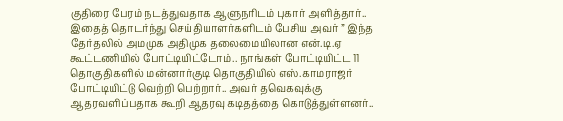குதிரை பேரம் நடத்துவதாக ஆளுநரிடம் புகார் அளித்தார்.. இதைத் தொடர்ந்து செய்தியாளர்களிடம் பேசிய அவர் ” இந்த தேர்தலில் அமமுக அதிமுக தலைமையிலான என்.டி.ஏ கூட்டணியில் போட்டியிட்டோம்.. நாங்கள் போட்டியிட்ட 11 தொகுதிகளில் மன்னார்குடி தொகுதியில் எஸ்.காமராஜர் போட்டியிட்டு வெற்றி பெற்றார்.. அவர் தவெகவுக்கு ஆதரவளிப்பதாக கூறி ஆதரவு கடிதத்தை கொடுத்துள்ளனர்..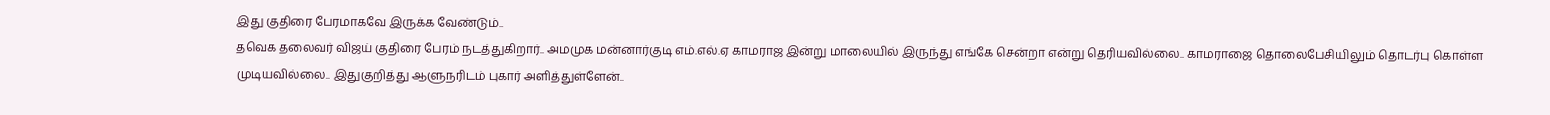இது குதிரை பேரமாகவே இருக்க வேண்டும்..
தவெக தலைவர் விஜய் குதிரை பேரம் நடத்துகிறார்.. அமமுக மன்னார்குடி எம்.எல்.ஏ காமராஜ இன்று மாலையில் இருந்து எங்கே சென்றா என்று தெரியவில்லை.. காமராஜை தொலைபேசியிலும் தொடர்பு கொள்ள முடியவில்லை.. இதுகுறித்து ஆளுநரிடம் புகார் அளித்துள்ளேன்..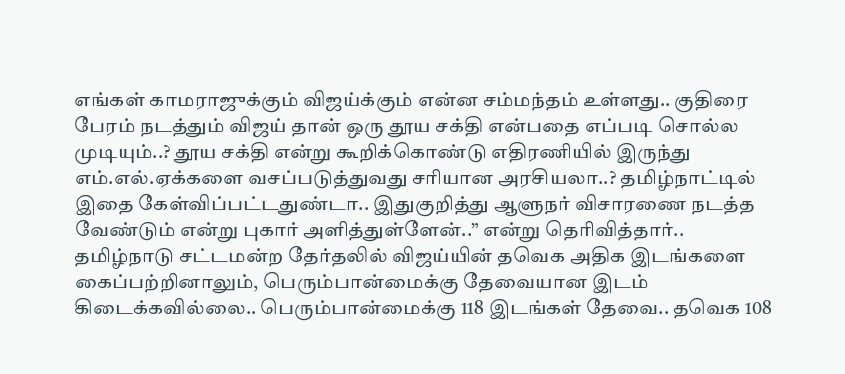எங்கள் காமராஜுக்கும் விஜய்க்கும் என்ன சம்மந்தம் உள்ளது.. குதிரை பேரம் நடத்தும் விஜய் தான் ஒரு தூய சக்தி என்பதை எப்படி சொல்ல முடியும்..? தூய சக்தி என்று கூறிக்கொண்டு எதிரணியில் இருந்து எம்.எல்.ஏக்களை வசப்படுத்துவது சரியான அரசியலா..? தமிழ்நாட்டில் இதை கேள்விப்பட்டதுண்டா.. இதுகுறித்து ஆளுநர் விசாரணை நடத்த வேண்டும் என்று புகார் அளித்துள்ளேன்..” என்று தெரிவித்தார்..
தமிழ்நாடு சட்டமன்ற தேர்தலில் விஜய்யின் தவெக அதிக இடங்களை கைப்பற்றினாலும், பெரும்பான்மைக்கு தேவையான இடம் கிடைக்கவில்லை.. பெரும்பான்மைக்கு 118 இடங்கள் தேவை.. தவெக 108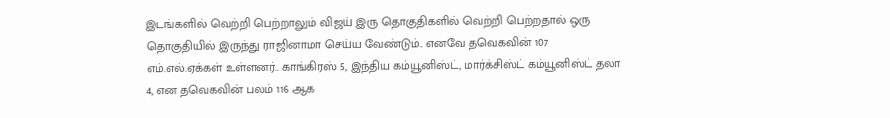இடங்களில் வெற்றி பெற்றாலும் விஜய் இரு தொகுதிகளில் வெற்றி பெற்றதால் ஒரு தொகுதியில் இருந்து ராஜினாமா செய்ய வேண்டும்.. எனவே தவெகவின் 107 எம்.எல்.ஏக்கள் உள்ளனர்.. காங்கிரஸ் 5, இந்திய கம்யூனிஸ்ட், மார்க்சிஸ்ட் கம்யூனிஸ்ட் தலா 4, என தவெகவின் பலம் 116 ஆக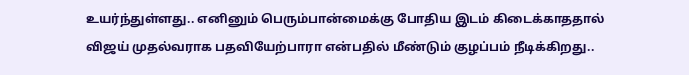உயர்ந்துள்ளது.. எனினும் பெரும்பான்மைக்கு போதிய இடம் கிடைக்காததால் விஜய் முதல்வராக பதவியேற்பாரா என்பதில் மீண்டும் குழப்பம் நீடிக்கிறது..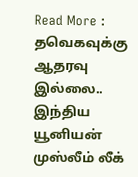Read More : தவெகவுக்கு ஆதரவு இல்லை.. இந்திய யூனியன் முஸ்லீம் லீக்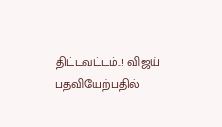திட்டவட்டம்..! விஜய் பதவியேற்பதில்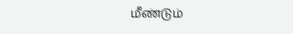மீண்டும்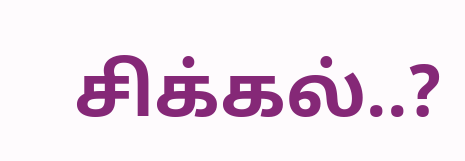சிக்கல்..?